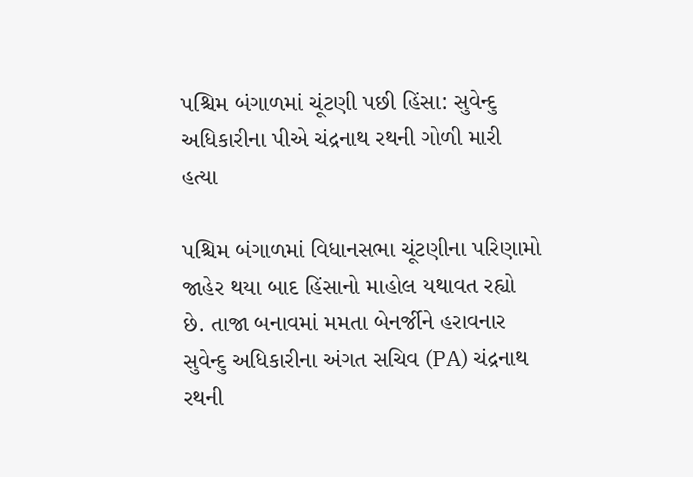પશ્ચિમ બંગાળમાં ચૂંટણી પછી હિંસા: સુવેન્દુ અધિકારીના પીએ ચંદ્રનાથ રથની ગોળી મારી હત્યા

પશ્ચિમ બંગાળમાં વિધાનસભા ચૂંટણીના પરિણામો જાહેર થયા બાદ હિંસાનો માહોલ યથાવત રહ્યો છે. તાજા બનાવમાં મમતા બેનર્જીને હરાવનાર સુવેન્દુ અધિકારીના અંગત સચિવ (PA) ચંદ્રનાથ રથની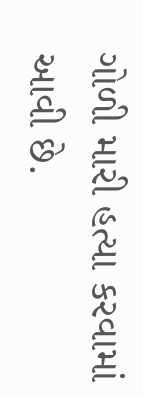ગોળી મારી હત્યા કરવામાં આવી છે.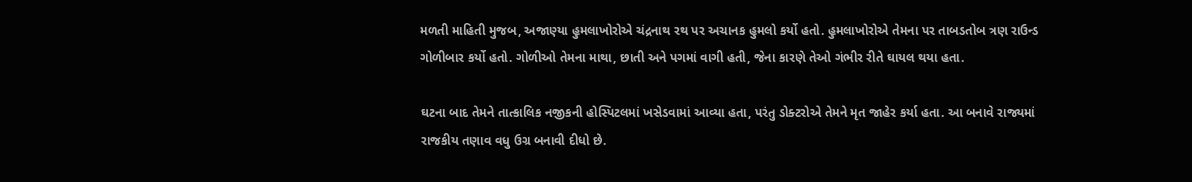મળતી માહિતી મુજબ, અજાણ્યા હુમલાખોરોએ ચંદ્રનાથ રથ પર અચાનક હુમલો કર્યો હતો. હુમલાખોરોએ તેમના પર તાબડતોબ ત્રણ રાઉન્ડ ગોળીબાર કર્યો હતો. ગોળીઓ તેમના માથા, છાતી અને પગમાં વાગી હતી, જેના કારણે તેઓ ગંભીર રીતે ઘાયલ થયા હતા.

ઘટના બાદ તેમને તાત્કાલિક નજીકની હોસ્પિટલમાં ખસેડવામાં આવ્યા હતા, પરંતુ ડોક્ટરોએ તેમને મૃત જાહેર કર્યા હતા. આ બનાવે રાજ્યમાં રાજકીય તણાવ વધુ ઉગ્ર બનાવી દીધો છે.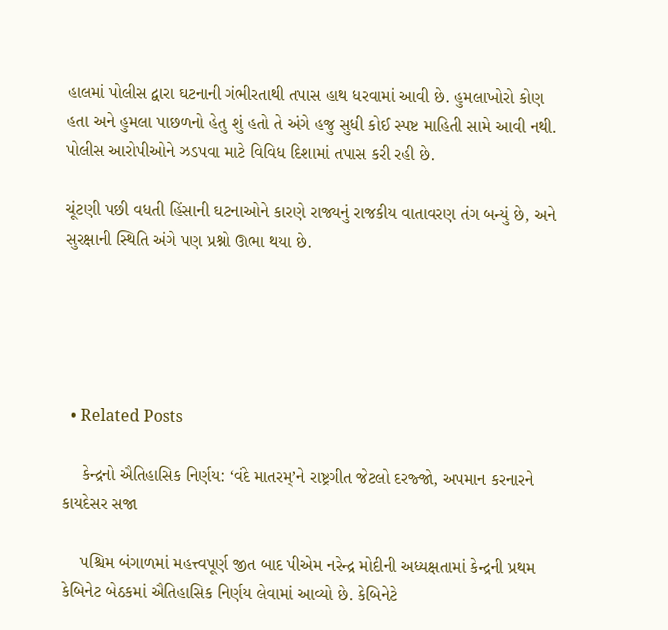હાલમાં પોલીસ દ્વારા ઘટનાની ગંભીરતાથી તપાસ હાથ ધરવામાં આવી છે. હુમલાખોરો કોણ હતા અને હુમલા પાછળનો હેતુ શું હતો તે અંગે હજુ સુધી કોઈ સ્પષ્ટ માહિતી સામે આવી નથી. પોલીસ આરોપીઓને ઝડપવા માટે વિવિધ દિશામાં તપાસ કરી રહી છે.

ચૂંટણી પછી વધતી હિંસાની ઘટનાઓને કારણે રાજ્યનું રાજકીય વાતાવરણ તંગ બન્યું છે, અને સુરક્ષાની સ્થિતિ અંગે પણ પ્રશ્નો ઊભા થયા છે.





  • Related Posts

    કેન્દ્રનો ઐતિહાસિક નિર્ણય: ‘વંદે માતરમ્’ને રાષ્ટ્રગીત જેટલો દરજ્જો, અપમાન કરનારને કાયદેસર સજા

    પશ્ચિમ બંગાળમાં મહત્ત્વપૂર્ણ જીત બાદ પીએમ નરેન્દ્ર મોદીની અધ્યક્ષતામાં કેન્દ્રની પ્રથમ કેબિનેટ બેઠકમાં ઐતિહાસિક નિર્ણય લેવામાં આવ્યો છે. કેબિનેટે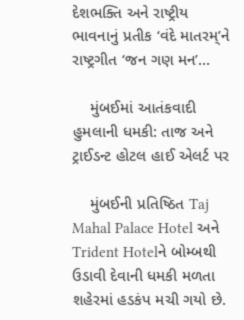દેશભક્તિ અને રાષ્ટ્રીય ભાવનાનું પ્રતીક ‘વંદે માતરમ્’ને રાષ્ટ્રગીત ‘જન ગણ મન’…

    મુંબઈમાં આતંકવાદી હુમલાની ધમકી: તાજ અને ટ્રાઈડન્ટ હોટલ હાઈ એલર્ટ પર

    મુંબઈની પ્રતિષ્ઠિત Taj Mahal Palace Hotel અને Trident Hotelને બોમ્બથી ઉડાવી દેવાની ધમકી મળતા શહેરમાં હડકંપ મચી ગયો છે.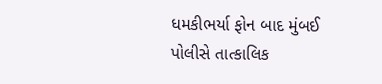ધમકીભર્યા ફોન બાદ મુંબઈ પોલીસે તાત્કાલિક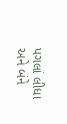પગલાં લીધા અને બંને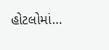હોટલોમાં…